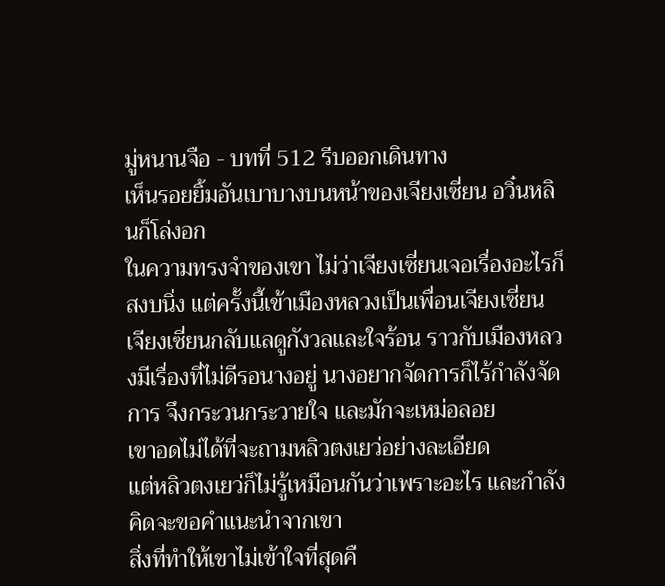มู่หนานจือ - บทที่ 512 รีบออกเดินทาง
เห็นรอยยิ้มอันเบาบางบนหน้าของเจียงเซี่ยน อวิ๋นหลินก็โล่งอก
ในความทรงจำของเขา ไม่ว่าเจียงเซี่ยนเจอเรื่องอะไรก็สงบนิ่ง แต่ครั้งนี้เข้าเมืองหลวงเป็นเพื่อนเจียงเซี่ยน เจียงเซี่ยนกลับแลดูกังวลและใจร้อน ราวกับเมืองหลวงมีเรื่องที่ไม่ดีรอนางอยู่ นางอยากจัดการก็ไร้กำลังจัดการ จึงกระวนกระวายใจ และมักจะเหม่อลอย
เขาอดไม่ได้ที่จะถามหลิวตงเยว่อย่างละเอียด
แต่หลิวตงเยว่ก็ไม่รู้เหมือนกันว่าเพราะอะไร และกำลังคิดจะขอคำแนะนำจากเขา
สิ่งที่ทำให้เขาไม่เข้าใจที่สุดคื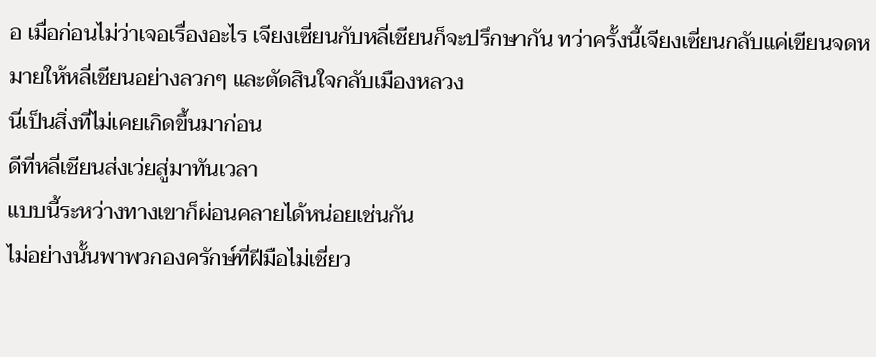อ เมื่อก่อนไม่ว่าเจอเรื่องอะไร เจียงเซี่ยนกับหลี่เชียนก็จะปรึกษากัน ทว่าครั้งนี้เจียงเซี่ยนกลับแค่เขียนจดหมายให้หลี่เชียนอย่างลวกๆ และตัดสินใจกลับเมืองหลวง
นี่เป็นสิ่งที่ไม่เคยเกิดขึ้นมาก่อน
ดีที่หลี่เชียนส่งเว่ยสู่มาทันเวลา
แบบนี้ระหว่างทางเขาก็ผ่อนคลายได้หน่อยเช่นกัน
ไม่อย่างนั้นพาพวกองครักษ์ที่ฝีมือไม่เชี่ยว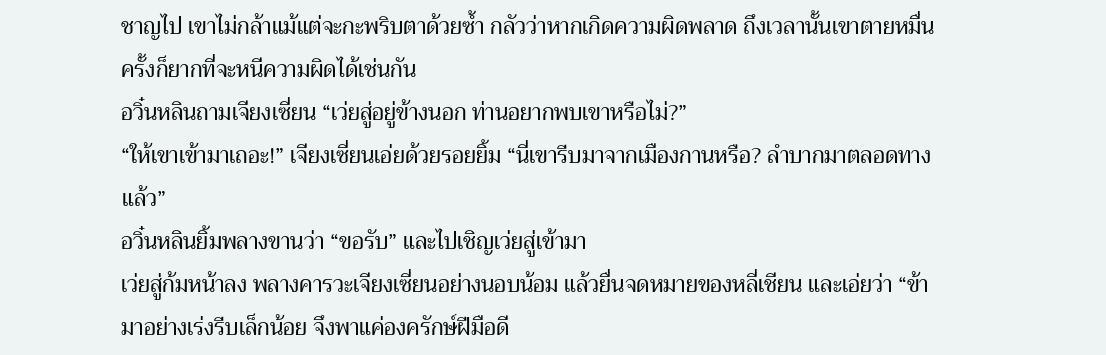ชาญไป เขาไม่กล้าแม้แต่จะกะพริบตาด้วยซ้ำ กลัวว่าหากเกิดความผิดพลาด ถึงเวลานั้นเขาตายหมื่นครั้งก็ยากที่จะหนีความผิดได้เช่นกัน
อวิ๋นหลินถามเจียงเซี่ยน “เว่ยสู่อยู่ข้างนอก ท่านอยากพบเขาหรือไม่?”
“ให้เขาเข้ามาเถอะ!” เจียงเซี่ยนเอ่ยด้วยรอยยิ้ม “นี่เขารีบมาจากเมืองกานหรือ? ลำบากมาตลอดทางแล้ว”
อวิ๋นหลินยิ้มพลางขานว่า “ขอรับ” และไปเชิญเว่ยสู่เข้ามา
เว่ยสู่ก้มหน้าลง พลางคารวะเจียงเซี่ยนอย่างนอบน้อม แล้วยื่นจดหมายของหลี่เชียน และเอ่ยว่า “ข้ามาอย่างเร่งรีบเล็กน้อย จึงพาแค่องครักษ์ฝีมือดี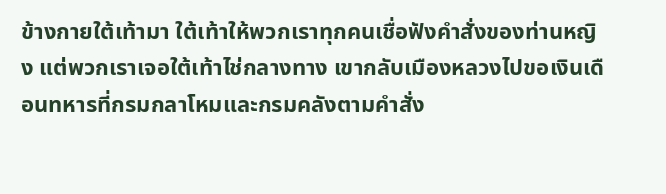ข้างกายใต้เท้ามา ใต้เท้าให้พวกเราทุกคนเชื่อฟังคำสั่งของท่านหญิง แต่พวกเราเจอใต้เท้าไช่กลางทาง เขากลับเมืองหลวงไปขอเงินเดือนทหารที่กรมกลาโหมและกรมคลังตามคำสั่ง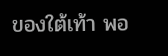ของใต้เท้า พอ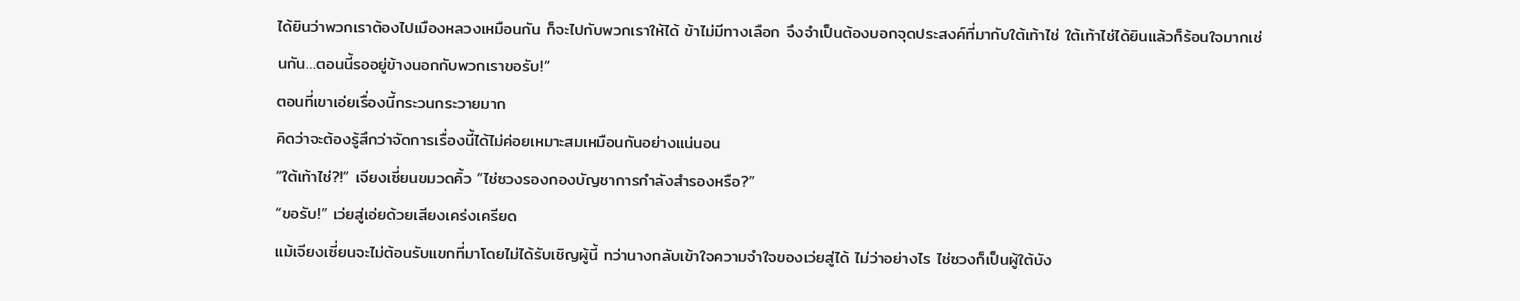ได้ยินว่าพวกเราต้องไปเมืองหลวงเหมือนกัน ก็จะไปกับพวกเราให้ได้ ข้าไม่มีทางเลือก จึงจำเป็นต้องบอกจุดประสงค์ที่มากับใต้เท้าไช่ ใต้เท้าไช่ได้ยินแล้วก็ร้อนใจมากเช่นกัน…ตอนนี้รออยู่ข้างนอกกับพวกเราขอรับ!”
ตอนที่เขาเอ่ยเรื่องนี้กระวนกระวายมาก
คิดว่าจะต้องรู้สึกว่าจัดการเรื่องนี้ได้ไม่ค่อยเหมาะสมเหมือนกันอย่างแน่นอน
“ใต้เท้าไช่?!” เจียงเซี่ยนขมวดคิ้ว “ไช่ซวงรองกองบัญชาการกำลังสำรองหรือ?”
“ขอรับ!” เว่ยสู่เอ่ยด้วยเสียงเคร่งเครียด
แม้เจียงเซี่ยนจะไม่ต้อนรับแขกที่มาโดยไม่ได้รับเชิญผู้นี้ ทว่านางกลับเข้าใจความจำใจของเว่ยสู่ได้ ไม่ว่าอย่างไร ไช่ซวงก็เป็นผู้ใต้บัง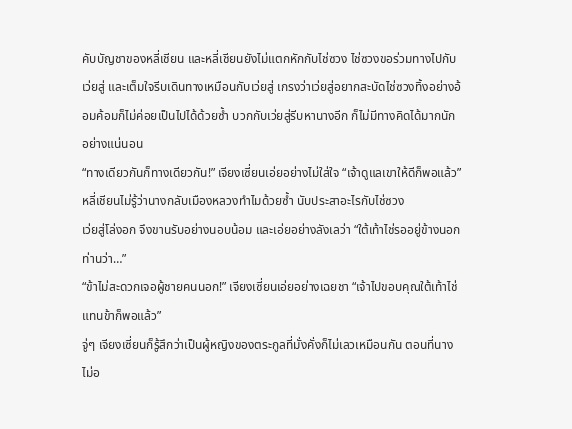คับบัญชาของหลี่เชียน และหลี่เชียนยังไม่แตกหักกับไช่ซวง ไช่ซวงขอร่วมทางไปกับเว่ยสู่ และเต็มใจรีบเดินทางเหมือนกับเว่ยสู่ เกรงว่าเว่ยสู่อยากสะบัดไช่ซวงทิ้งอย่างอ้อมค้อมก็ไม่ค่อยเป็นไปได้ด้วยซ้ำ บวกกับเว่ยสู่รีบหานางอีก ก็ไม่มีทางคิดได้มากนักอย่างแน่นอน
“ทางเดียวกันก็ทางเดียวกัน!” เจียงเซี่ยนเอ่ยอย่างไม่ใส่ใจ “เจ้าดูแลเขาให้ดีก็พอแล้ว”
หลี่เชียนไม่รู้ว่านางกลับเมืองหลวงทำไมด้วยซ้ำ นับประสาอะไรกับไช่ซวง
เว่ยสู่โล่งอก จึงขานรับอย่างนอบน้อม และเอ่ยอย่างลังเลว่า “ใต้เท้าไช่รออยู่ข้างนอก ท่านว่า…”
“ข้าไม่สะดวกเจอผู้ชายคนนอก!” เจียงเซี่ยนเอ่ยอย่างเฉยชา “เจ้าไปขอบคุณใต้เท้าไช่แทนข้าก็พอแล้ว”
จู่ๆ เจียงเซี่ยนก็รู้สึกว่าเป็นผู้หญิงของตระกูลที่มั่งคั่งก็ไม่เลวเหมือนกัน ตอนที่นางไม่อ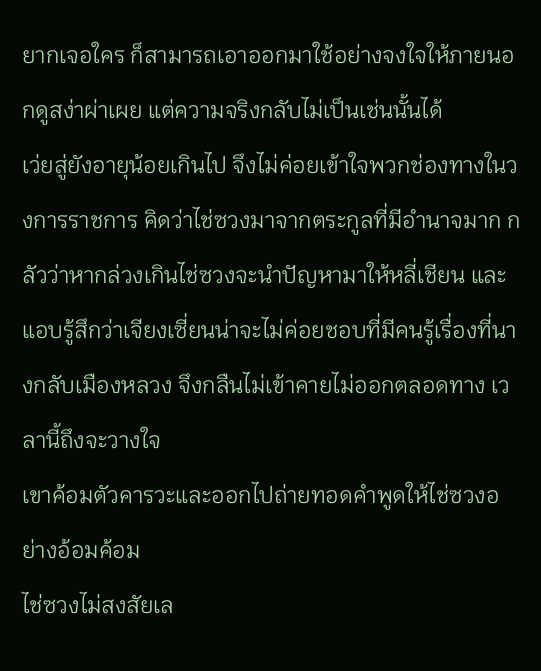ยากเจอใคร ก็สามารถเอาออกมาใช้อย่างจงใจให้ภายนอกดูสง่าผ่าเผย แต่ความจริงกลับไม่เป็นเช่นนั้นได้
เว่ยสู่ยังอายุน้อยเกินไป จึงไม่ค่อยเข้าใจพวกช่องทางในวงการราชการ คิดว่าไช่ซวงมาจากตระกูลที่มีอำนาจมาก กลัวว่าหากล่วงเกินไช่ซวงจะนำปัญหามาให้หลี่เชียน และแอบรู้สึกว่าเจียงเซี่ยนน่าจะไม่ค่อยชอบที่มีคนรู้เรื่องที่นางกลับเมืองหลวง จึงกลืนไม่เข้าคายไม่ออกตลอดทาง เวลานี้ถึงจะวางใจ
เขาค้อมตัวคารวะและออกไปถ่ายทอดคำพูดให้ไช่ซวงอย่างอ้อมค้อม
ไช่ซวงไม่สงสัยเล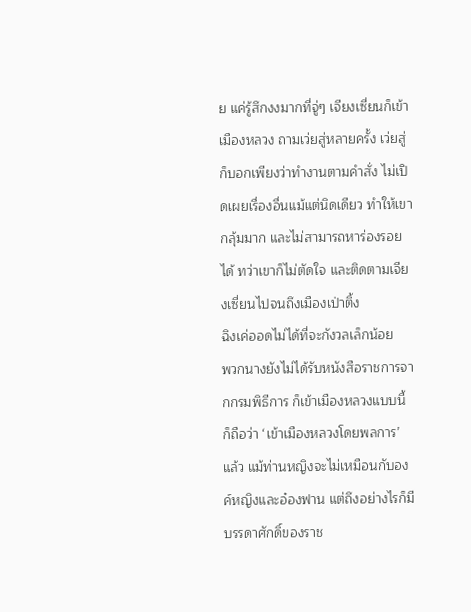ย แค่รู้สึกงงมากที่จู่ๆ เจียงเซี่ยนก็เข้าเมืองหลวง ถามเว่ยสู่หลายครั้ง เว่ยสู่ก็บอกเพียงว่าทำงานตามคำสั่ง ไม่เปิดเผยเรื่องอื่นแม้แต่นิดเดียว ทำให้เขากลุ้มมาก และไม่สามารถหาร่องรอยได้ ทว่าเขาก็ไม่ตัดใจ และติดตามเจียงเซี่ยนไปจนถึงเมืองเป่าติ้ง
ฉิงเค่ออดไม่ได้ที่จะกังวลเล็กน้อย
พวกนางยังไม่ได้รับหนังสือราชการจากกรมพิธีการ ก็เข้าเมืองหลวงแบบนี้ ก็ถือว่า ‘เข้าเมืองหลวงโดยพลการ’ แล้ว แม้ท่านหญิงจะไม่เหมือนกับองค์หญิงและอ๋องฟาน แต่ถึงอย่างไรก็มีบรรดาศักดิ์ของราช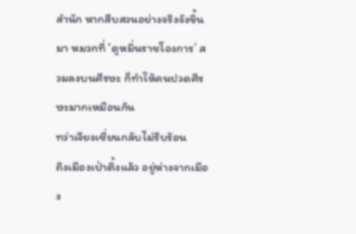สำนัก หากสืบสวนอย่างจริงจังขึ้นมา หมวกที่ ‘ดูหมิ่นราชโองการ’ สวมลงบนศีรษะ ก็ทำให้คนปวดศีรษะมากเหมือนกัน
ทว่าเจียงเซี่ยนกลับไม่รีบร้อน
ถึงเมืองเป่าติ้งแล้ว อยู่ห่างจากเมือง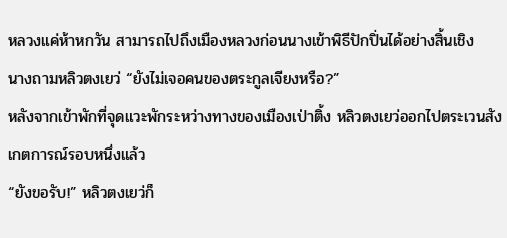หลวงแค่ห้าหกวัน สามารถไปถึงเมืองหลวงก่อนนางเข้าพิธีปักปิ่นได้อย่างสิ้นเชิง
นางถามหลิวตงเยว่ “ยังไม่เจอคนของตระกูลเจียงหรือ?”
หลังจากเข้าพักที่จุดแวะพักระหว่างทางของเมืองเป่าติ้ง หลิวตงเยว่ออกไปตระเวนสังเกตการณ์รอบหนึ่งแล้ว
“ยังขอรับ!” หลิวตงเยว่ก็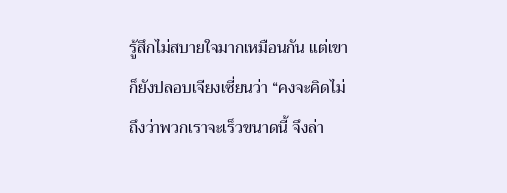รู้สึกไม่สบายใจมากเหมือนกัน แต่เขาก็ยังปลอบเจียงเซี่ยนว่า “คงจะคิดไม่ถึงว่าพวกเราจะเร็วขนาดนี้ จึงล่า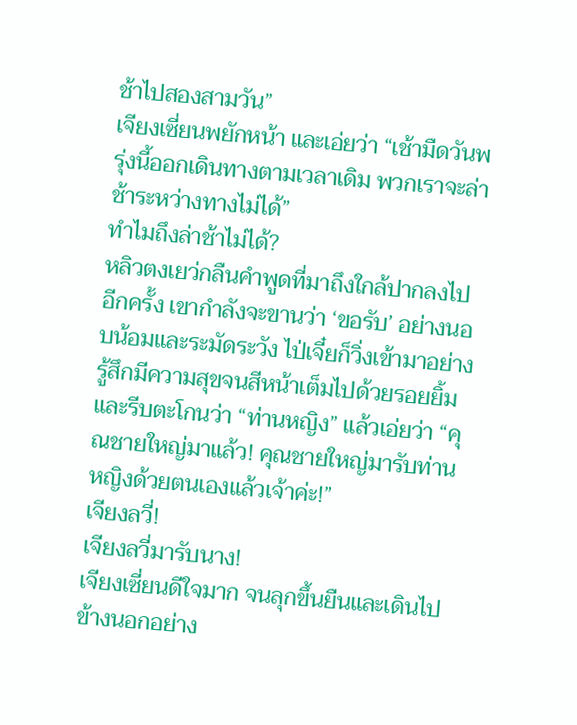ช้าไปสองสามวัน”
เจียงเซี่ยนพยักหน้า และเอ่ยว่า “เช้ามืดวันพรุ่งนี้ออกเดินทางตามเวลาเดิม พวกเราจะล่าช้าระหว่างทางไม่ได้”
ทำไมถึงล่าช้าไม่ได้?
หลิวตงเยว่กลืนคำพูดที่มาถึงใกล้ปากลงไปอีกครั้ง เขากำลังจะขานว่า ‘ขอรับ’ อย่างนอบน้อมและระมัดระวัง ไป่เจี๋ยก็วิ่งเข้ามาอย่างรู้สึกมีความสุขจนสีหน้าเต็มไปด้วยรอยยิ้ม และรีบตะโกนว่า “ท่านหญิง” แล้วเอ่ยว่า “คุณชายใหญ่มาแล้ว! คุณชายใหญ่มารับท่านหญิงด้วยตนเองแล้วเจ้าค่ะ!”
เจียงลวี่!
เจียงลวี่มารับนาง!
เจียงเซี่ยนดีใจมาก จนลุกขึ้นยืนและเดินไปข้างนอกอย่าง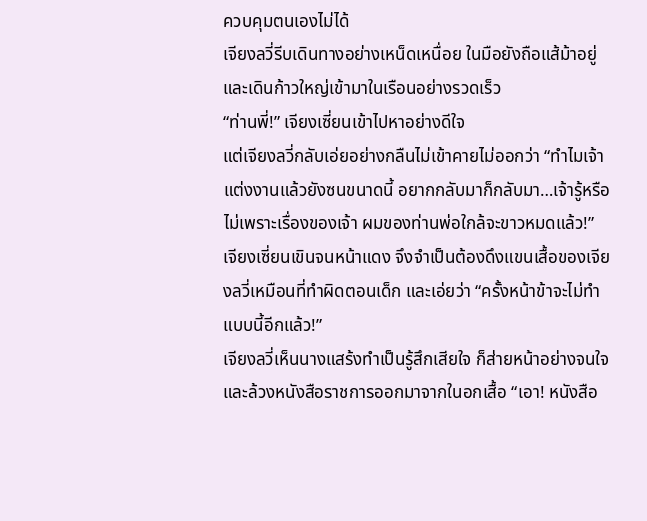ควบคุมตนเองไม่ได้
เจียงลวี่รีบเดินทางอย่างเหน็ดเหนื่อย ในมือยังถือแส้ม้าอยู่ และเดินก้าวใหญ่เข้ามาในเรือนอย่างรวดเร็ว
“ท่านพี่!” เจียงเซี่ยนเข้าไปหาอย่างดีใจ
แต่เจียงลวี่กลับเอ่ยอย่างกลืนไม่เข้าคายไม่ออกว่า “ทำไมเจ้าแต่งงานแล้วยังซนขนาดนี้ อยากกลับมาก็กลับมา…เจ้ารู้หรือไม่เพราะเรื่องของเจ้า ผมของท่านพ่อใกล้จะขาวหมดแล้ว!”
เจียงเซี่ยนเขินจนหน้าแดง จึงจำเป็นต้องดึงแขนเสื้อของเจียงลวี่เหมือนที่ทำผิดตอนเด็ก และเอ่ยว่า “ครั้งหน้าข้าจะไม่ทำแบบนี้อีกแล้ว!”
เจียงลวี่เห็นนางแสร้งทำเป็นรู้สึกเสียใจ ก็ส่ายหน้าอย่างจนใจ และล้วงหนังสือราชการออกมาจากในอกเสื้อ “เอา! หนังสือ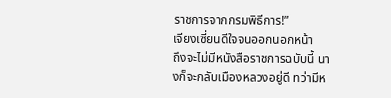ราชการจากกรมพิธีการ!”
เจียงเซี่ยนดีใจจนออกนอกหน้า
ถึงจะไม่มีหนังสือราชการฉบับนี้ นางก็จะกลับเมืองหลวงอยู่ดี ทว่ามีห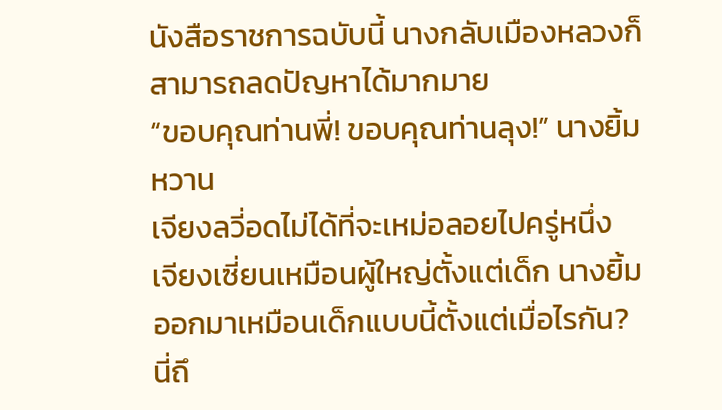นังสือราชการฉบับนี้ นางกลับเมืองหลวงก็สามารถลดปัญหาได้มากมาย
“ขอบคุณท่านพี่! ขอบคุณท่านลุง!” นางยิ้มหวาน
เจียงลวี่อดไม่ได้ที่จะเหม่อลอยไปครู่หนึ่ง
เจียงเซี่ยนเหมือนผู้ใหญ่ตั้งแต่เด็ก นางยิ้มออกมาเหมือนเด็กแบบนี้ตั้งแต่เมื่อไรกัน?
นี่ถึ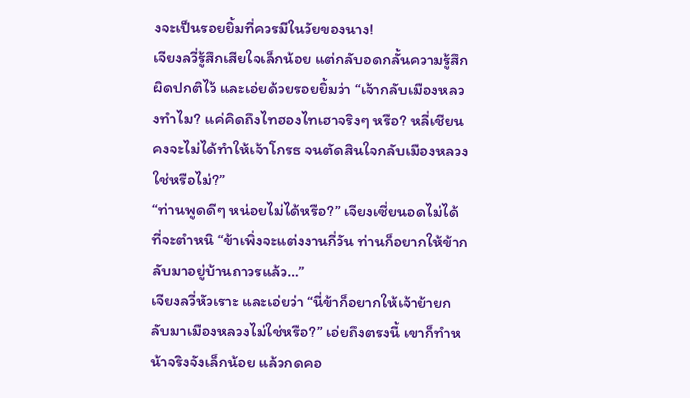งจะเป็นรอยยิ้มที่ควรมีในวัยของนาง!
เจียงลวี่รู้สึกเสียใจเล็กน้อย แต่กลับอดกลั้นความรู้สึกผิดปกติไว้ และเอ่ยด้วยรอยยิ้มว่า “เจ้ากลับเมืองหลวงทำไม? แค่คิดถึงไทฮองไทเฮาจริงๆ หรือ? หลี่เชียนคงจะไม่ได้ทำให้เจ้าโกรธ จนตัดสินใจกลับเมืองหลวงใช่หรือไม่?”
“ท่านพูดดีๆ หน่อยไม่ได้หรือ?” เจียงเซี่ยนอดไม่ได้ที่จะตำหนิ “ข้าเพิ่งจะแต่งงานกี่วัน ท่านก็อยากให้ข้ากลับมาอยู่บ้านถาวรแล้ว…”
เจียงลวี่หัวเราะ และเอ่ยว่า “นี่ข้าก็อยากให้เจ้าย้ายกลับมาเมืองหลวงไม่ใช่หรือ?” เอ่ยถึงตรงนี้ เขาก็ทำหน้าจริงจังเล็กน้อย แล้วกดคอ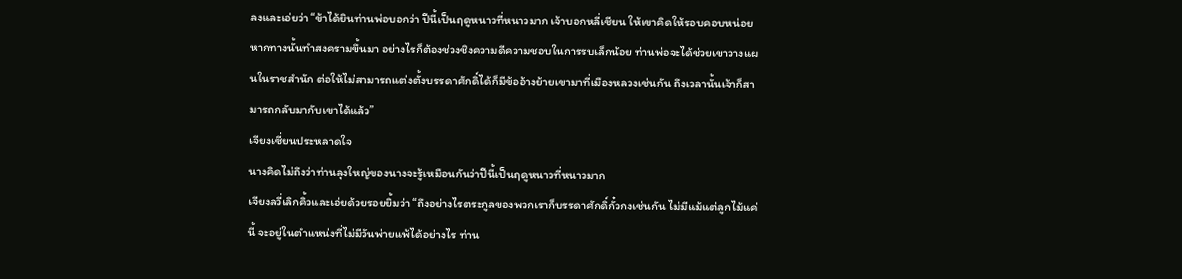ลงและเอ่ยว่า “ข้าได้ยินท่านพ่อบอกว่า ปีนี้เป็นฤดูหนาวที่หนาวมาก เจ้าบอกหลี่เชียน ให้เขาคิดให้รอบคอบหน่อย หากทางนั้นทำสงครามขึ้นมา อย่างไรก็ต้องช่วงชิงความดีความชอบในการรบเล็กน้อย ท่านพ่อจะได้ช่วยเขาวางแผนในราชสำนัก ต่อให้ไม่สามารถแต่งตั้งบรรดาศักดิ์ได้ก็มีข้ออ้างย้ายเขามาที่เมืองหลวงเช่นกัน ถึงเวลานั้นเจ้าก็สามารถกลับมากับเขาได้แล้ว”
เจียงเซี่ยนประหลาดใจ
นางคิดไม่ถึงว่าท่านลุงใหญ่ของนางจะรู้เหมือนกันว่าปีนี้เป็นฤดูหนาวที่หนาวมาก
เจียงลวี่เลิกคิ้วและเอ่ยด้วยรอยยิ้มว่า “ถึงอย่างไรตระกูลของพวกเราก็บรรดาศักดิ์กั๋วกงเช่นกัน ไม่มีแม้แต่ลูกไม้แค่นี้ จะอยู่ในตำแหน่งที่ไม่มีวันพ่ายแพ้ได้อย่างไร ท่าน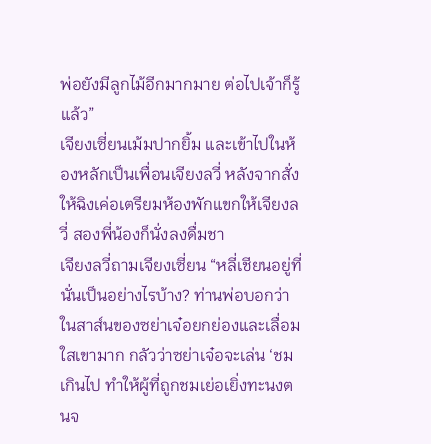พ่อยังมีลูกไม้อีกมากมาย ต่อไปเจ้าก็รู้แล้ว”
เจียงเซี่ยนเม้มปากยิ้ม และเข้าไปในห้องหลักเป็นเพื่อนเจียงลวี่ หลังจากสั่งให้ฉิงเค่อเตรียมห้องพักแขกให้เจียงลวี่ สองพี่น้องก็นั่งลงดื่มชา
เจียงลวี่ถามเจียงเซี่ยน “หลี่เชียนอยู่ที่นั่นเป็นอย่างไรบ้าง? ท่านพ่อบอกว่าในสาส์นของซย่าเจ๋อยกย่องและเลื่อมใสเขามาก กลัวว่าซย่าเจ๋อจะเล่น ‘ชมเกินไป ทำให้ผู้ที่ถูกชมเย่อเยิ่งทะนงตนจ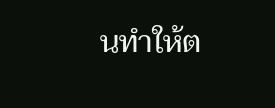นทำให้ต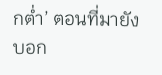กต่ำ’ ตอนที่มายังบอก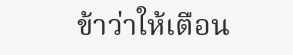ข้าว่าให้เตือน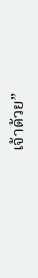เจ้าด้วย”